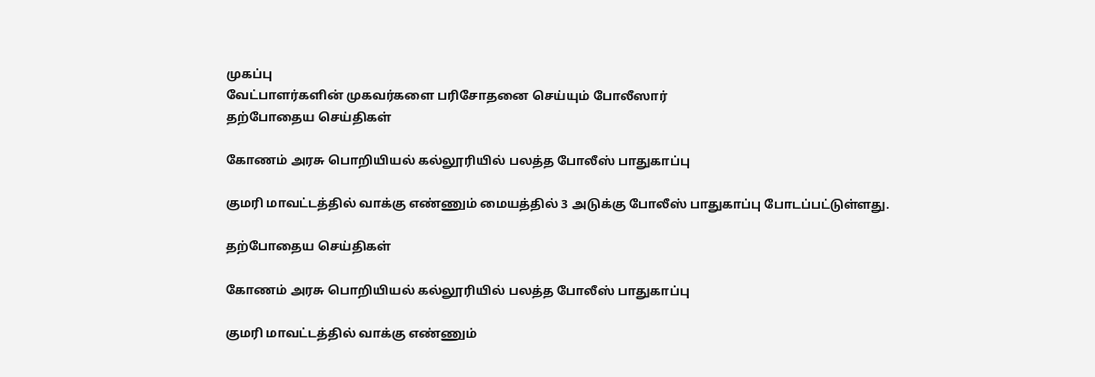முகப்பு
வேட்பாளர்களின் முகவர்களை பரிசோதனை செய்யும் போலீஸார்
தற்போதைய செய்திகள்

கோணம் அரசு பொறியியல் கல்லூரியில் பலத்த போலீஸ் பாதுகாப்பு

குமரி மாவட்டத்தில் வாக்கு எண்ணும் மையத்தில் 3 அடுக்கு போலீஸ் பாதுகாப்பு போடப்பட்டுள்ளது.

தற்போதைய செய்திகள்

கோணம் அரசு பொறியியல் கல்லூரியில் பலத்த போலீஸ் பாதுகாப்பு

குமரி மாவட்டத்தில் வாக்கு எண்ணும்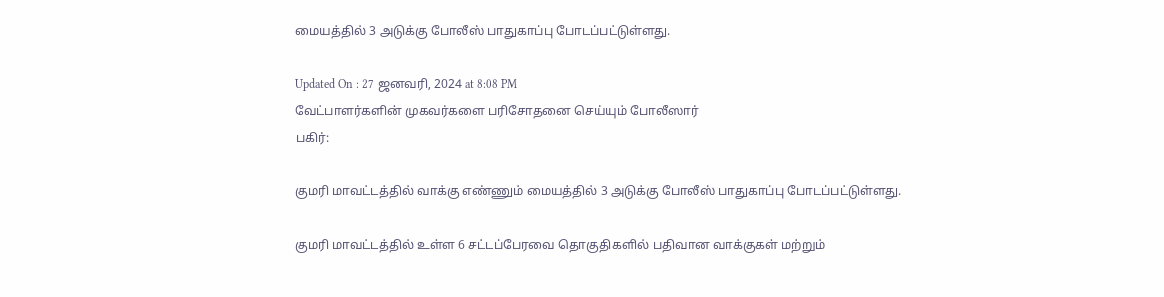மையத்தில் 3 அடுக்கு போலீஸ் பாதுகாப்பு போடப்பட்டுள்ளது.

Updated On : 27 ஜனவரி, 2024 at 8:08 PM
வேட்பாளர்களின் முகவர்களை பரிசோதனை செய்யும் போலீஸார்
பகிர்:

குமரி மாவட்டத்தில் வாக்கு எண்ணும் மையத்தில் 3 அடுக்கு போலீஸ் பாதுகாப்பு போடப்பட்டுள்ளது.

குமரி மாவட்டத்தில் உள்ள 6 சட்டப்பேரவை தொகுதிகளில் பதிவான வாக்குகள் மற்றும்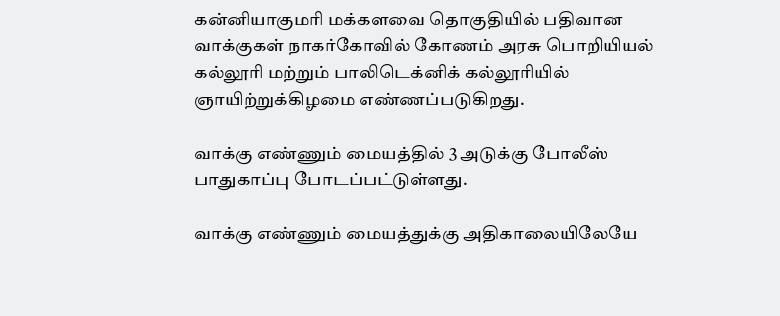கன்னியாகுமரி மக்களவை தொகுதியில் பதிவான வாக்குகள் நாகர்கோவில் கோணம் அரசு பொறியியல் கல்லூரி மற்றும் பாலிடெக்னிக் கல்லூரியில் ஞாயிற்றுக்கிழமை எண்ணப்படுகிறது.

வாக்கு எண்ணும் மையத்தில் 3 அடுக்கு போலீஸ் பாதுகாப்பு போடப்பட்டுள்ளது.

வாக்கு எண்ணும் மையத்துக்கு அதிகாலையிலேயே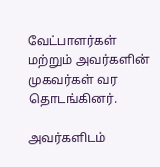வேட்பாளர்கள் மற்றும் அவர்களின் முகவர்கள் வர தொடங்கினர்.

அவர்களிடம்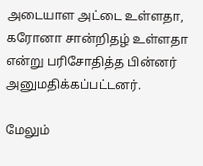அடையாள அட்டை உள்ளதா, கரோனா சான்றிதழ் உள்ளதா என்று பரிசோதித்த பின்னர் அனுமதிக்கப்பட்டனர்.

மேலும்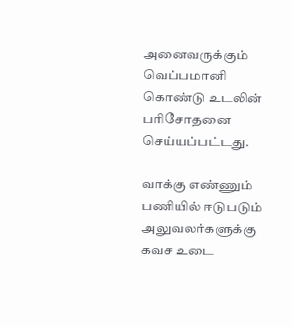அனைவருக்கும் வெப்பமானி கொண்டு உடலின் பரிசோதனை செய்யப்பட்டது.

வாக்கு எண்ணும் பணியில் ஈடுபடும் அலுவலர்களுக்கு கவச உடை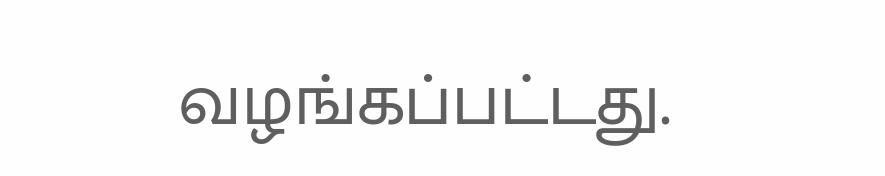வழங்கப்பட்டது.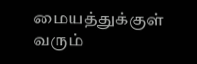மையத்துக்குள் வரும்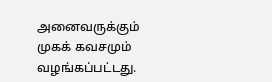அனைவருக்கும் முகக் கவசமும் வழங்கப்பட்டது.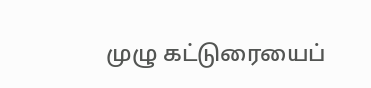முழு கட்டுரையைப்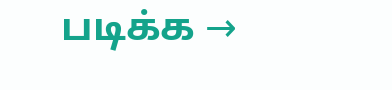படிக்க →